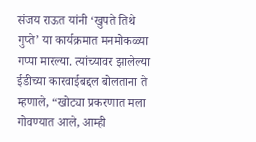संजय राऊत यांनी ‘खुपते तिथे गुप्ते’ या कार्यक्रमात मनमोकळ्या गप्पा मारल्या. त्यांच्यावर झालेल्या ईडीच्या कारवाईबद्दल बोलताना ते म्हणाले, “खोट्या प्रकरणात मला गोवण्यात आले, आम्ही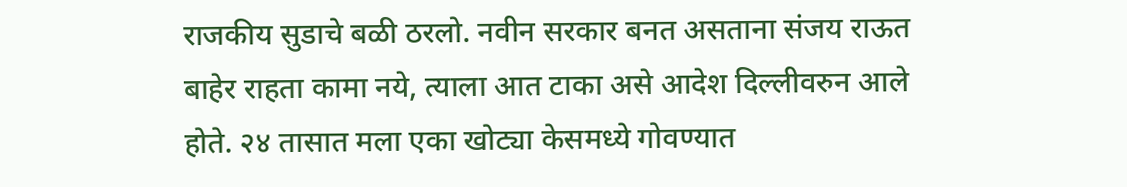राजकीय सुडाचे बळी ठरलो. नवीन सरकार बनत असताना संजय राऊत बाहेर राहता कामा नये, त्याला आत टाका असे आदेश दिल्लीवरुन आले होते. २४ तासात मला एका खोट्या केसमध्ये गोवण्यात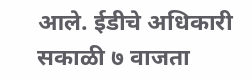आले. ईडीचे अधिकारी सकाळी ७ वाजता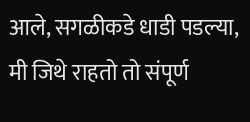आले, सगळीकडे धाडी पडल्या, मी जिथे राहतो तो संपूर्ण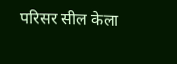परिसर सील केला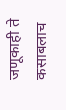जणूकाही ते कसाबलाच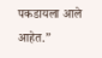पकडायला आले आहेत.”